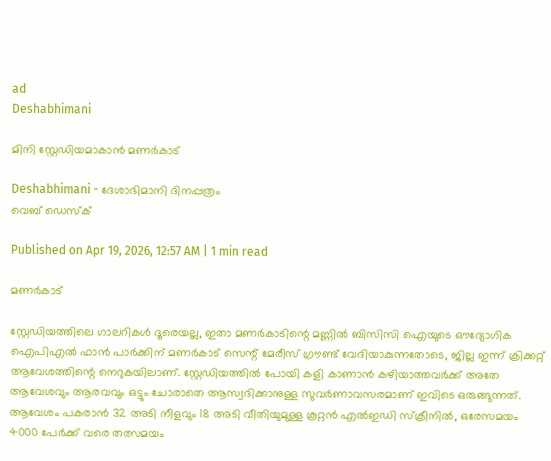ad
Deshabhimani

മിനി സ്റ്റേഡിയമാകാൻ മണർകാട്‌

Deshabhimani - ദേശാഭിമാനി ദിനപ്പത്രം
വെബ് ഡെസ്ക്

Published on Apr 19, 2026, 12:57 AM | 1 min read

മണർകാട്

സ്റ്റേഡിയത്തിലെ ഗാലറികൾ ദൂരെയല്ല, ഇതാ മണർകാടിന്റെ മണ്ണിൽ ബിസിസി ഐയുടെ ഔദ്യോഗിക ഐപിഎൽ ഫാൻ പാർക്കിന് മണർകാട് സെന്റ് മേരീസ് ഗ്രൗണ്ട് വേദിയാകുന്നതോടെ, ജില്ല ഇന്ന് ക്രിക്കറ്റ് ആവേശത്തിന്റെ നെറുകയിലാണ്. സ്റ്റേഡിയത്തിൽ പോയി കളി കാണാൻ കഴിയാത്തവർക്ക് അതേ ആവേശവും ആരവവും ഒട്ടും ചോരാതെ ആസ്വദിക്കാനുള്ള സുവർണാവസരമാണ് ഇവിടെ ഒരുങ്ങുന്നത്.  ആവേശം പകരാൻ 32 അടി നീളവും 18 അടി വീതിയുമുള്ള കൂറ്റൻ എൽഇഡി സ്ക്രീനിൽ, ഒരേസമയം 4000 പേർക്ക് വരെ തത്സമയം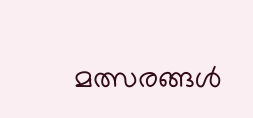മത്സരങ്ങൾ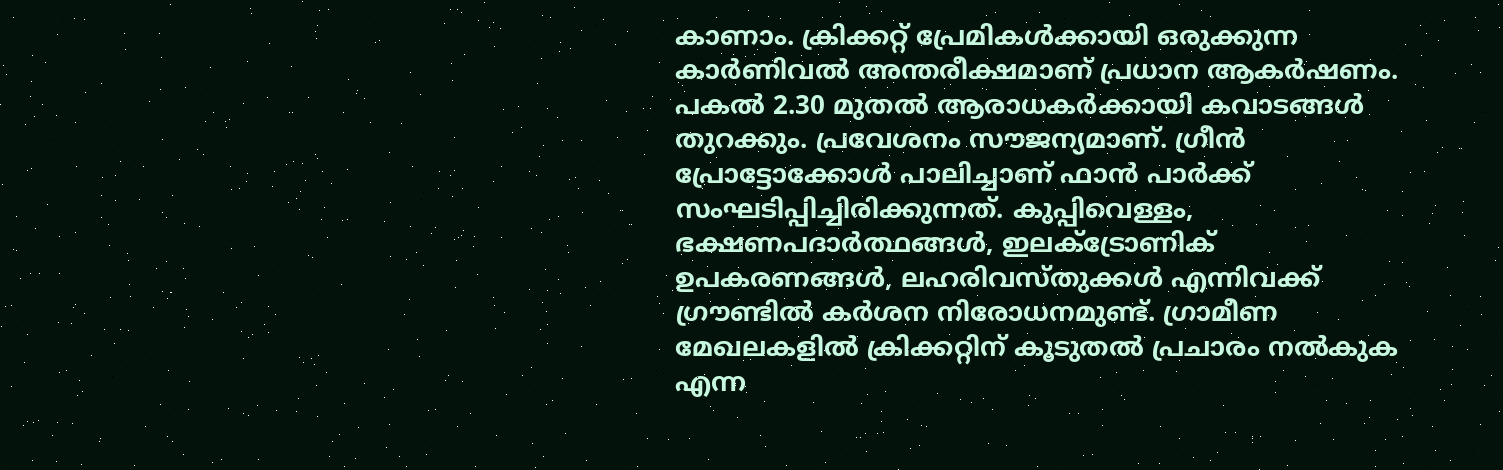കാണാം. ക്രിക്കറ്റ് പ്രേമികൾക്കായി ഒരുക്കുന്ന കാർണിവൽ അന്തരീക്ഷമാണ് പ്രധാന ആകർഷണം. പകൽ 2.30 മുതൽ ആരാധകർക്കായി കവാടങ്ങൾ തുറക്കും. പ്രവേശനം സൗജന്യമാണ്. ഗ്രീൻ പ്രോട്ടോക്കോൾ പാലിച്ചാണ് ഫാൻ പാർക്ക് സംഘടിപ്പിച്ചിരിക്കുന്നത്. കുപ്പിവെള്ളം, ഭക്ഷണപദാർത്ഥങ്ങൾ, ഇലക്ട്രോണിക് ഉപകരണങ്ങൾ, ലഹരിവസ്തുക്കൾ എന്നിവക്ക് ഗ്രൗണ്ടിൽ കർശന നിരോധനമുണ്ട്. ഗ്രാമീണ മേഖലകളിൽ ക്രിക്കറ്റിന് കൂടുതൽ പ്രചാരം നൽകുക എന്ന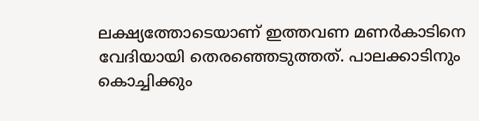ലക്ഷ്യത്തോടെയാണ് ഇത്തവണ മണർകാടിനെ വേദിയായി തെരഞ്ഞെടുത്തത്. പാലക്കാടിനും കൊച്ചിക്കും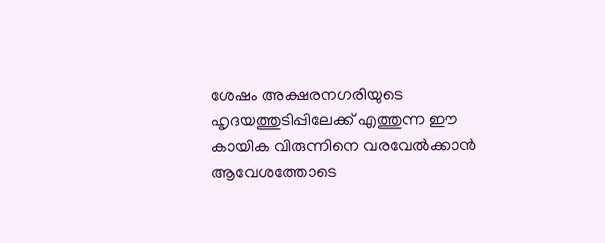ശേഷം അക്ഷരനഗരിയുടെ ഹൃദയത്തുടിപ്പിലേക്ക് എത്തുന്ന ഈ കായിക വിരുന്നിനെ വരവേൽക്കാൻ ആവേശത്തോടെ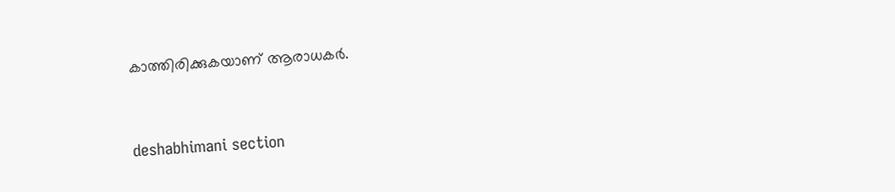കാത്തിരിക്കുകയാണ് ആരാധകർ.



deshabhimani section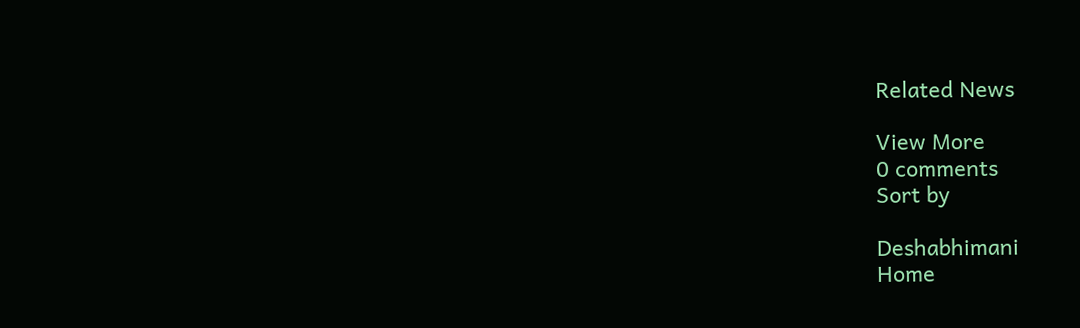Related News

View More
0 comments
Sort by

Deshabhimani
Home